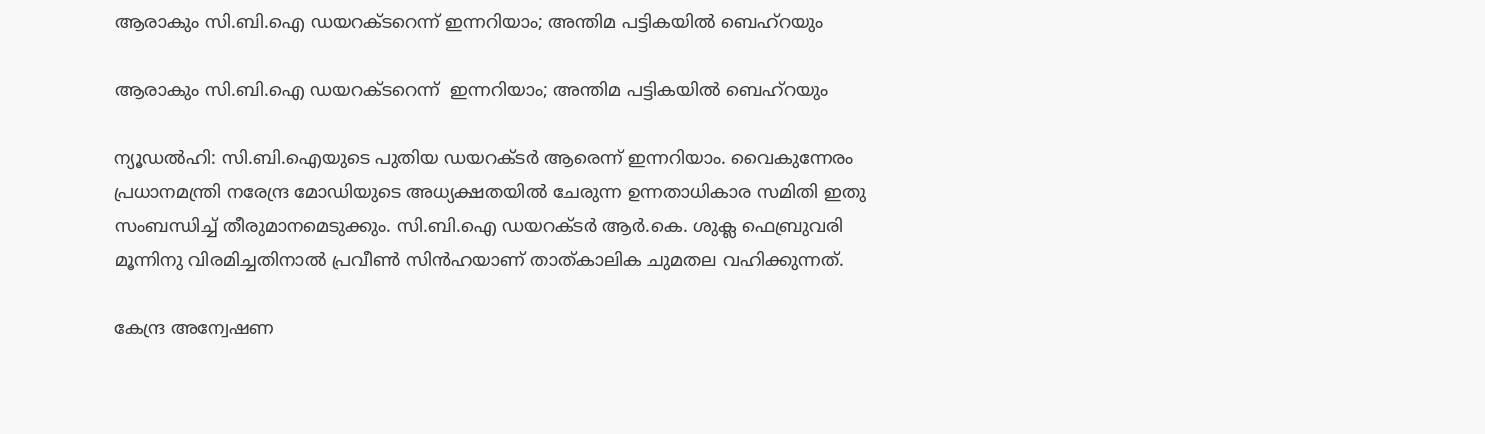ആരാകും സി.ബി.ഐ ഡയറക്ടറെന്ന് ഇന്നറിയാം; അന്തിമ പട്ടികയില്‍ ബെഹ്റയും

ആരാകും സി.ബി.ഐ ഡയറക്ടറെന്ന്  ഇന്നറിയാം; അന്തിമ പട്ടികയില്‍ ബെഹ്റയും

ന്യൂഡല്‍ഹി: സി.ബി.ഐയുടെ പുതിയ ഡയറക്ടര്‍ ആരെന്ന് ഇന്നറിയാം. വൈകുന്നേരം പ്രധാനമന്ത്രി നരേന്ദ്ര മോഡിയുടെ അധ്യക്ഷതയില്‍ ചേരുന്ന ഉന്നതാധികാര സമിതി ഇതു സംബന്ധിച്ച് തീരുമാനമെടുക്കും. സി.ബി.ഐ ഡയറക്ടര്‍ ആര്‍.കെ. ശുക്ല ഫെബ്രുവരി മൂന്നിനു വിരമിച്ചതിനാല്‍ പ്രവീണ്‍ സിന്‍ഹയാണ് താത്കാലിക ചുമതല വഹിക്കുന്നത്.

കേന്ദ്ര അന്വേഷണ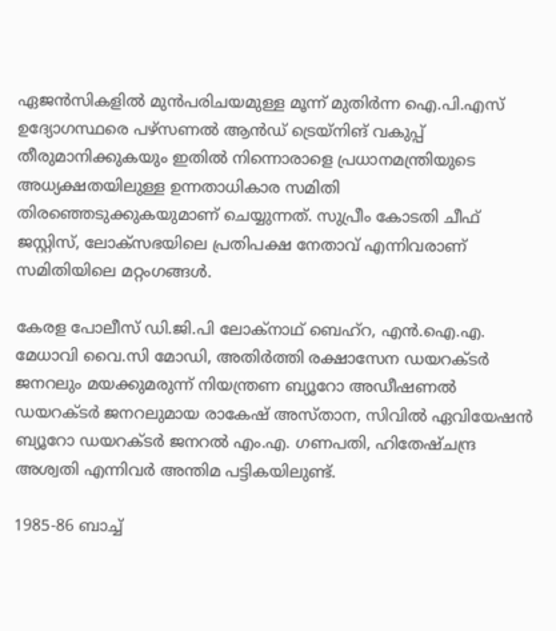ഏജന്‍സികളില്‍ മുന്‍പരിചയമുള്ള മൂന്ന് മുതിര്‍ന്ന ഐ.പി.എസ് ഉദ്യോഗസ്ഥരെ പഴ്‌സണല്‍ ആന്‍ഡ് ട്രെയ്‌നിങ് വകുപ്പ് തീരുമാനിക്കുകയും ഇതില്‍ നിന്നൊരാളെ പ്രധാനമന്ത്രിയുടെ അധ്യക്ഷതയിലുള്ള ഉന്നതാധികാര സമിതി തിരഞ്ഞെടുക്കുകയുമാണ് ചെയ്യുന്നത്. സുപ്രീം കോടതി ചീഫ് ജസ്റ്റിസ്, ലോക്സഭയിലെ പ്രതിപക്ഷ നേതാവ് എന്നിവരാണ് സമിതിയിലെ മറ്റംഗങ്ങള്‍.

കേരള പോലീസ് ഡി.ജി.പി ലോക്നാഥ് ബെഹ്റ, എന്‍.ഐ.എ. മേധാവി വൈ.സി മോഡി, അതിര്‍ത്തി രക്ഷാസേന ഡയറക്ടര്‍ ജനറലും മയക്കുമരുന്ന് നിയന്ത്രണ ബ്യൂറോ അഡീഷണല്‍ ഡയറക്ടര്‍ ജനറലുമായ രാകേഷ് അസ്താന, സിവില്‍ ഏവിയേഷന്‍ ബ്യൂറോ ഡയറക്ടര്‍ ജനറല്‍ എം.എ. ഗണപതി, ഹിതേഷ്ചന്ദ്ര അശ്വതി എന്നിവര്‍ അന്തിമ പട്ടികയിലുണ്ട്.

1985-86 ബാച്ച്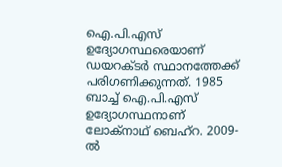ഐ.പി.എസ് ഉദ്യോഗസ്ഥരെയാണ് ഡയറക്ടര്‍ സ്ഥാനത്തേക്ക് പരിഗണിക്കുന്നത്. 1985 ബാച്ച് ഐ.പി.എസ് ഉദ്യോഗസ്ഥനാണ് ലോക്‌നാഥ് ബെഹ്‌റ. 2009-ല്‍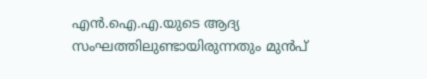എന്‍.ഐ.എ.യുടെ ആദ്യ സംഘത്തിലുണ്ടായിരുന്നതും മുന്‍പ്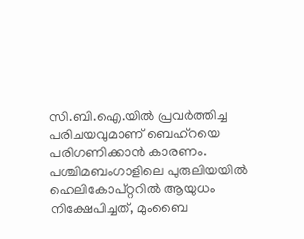സി.ബി.ഐ.യില്‍ പ്രവര്‍ത്തിച്ച പരിചയവുമാണ് ബെഹ്റയെ പരിഗണിക്കാന്‍ കാരണം. പശ്ചിമബംഗാളിലെ പുരുലിയയില്‍ ഹെലികോപ്റ്ററില്‍ ആയുധം നിക്ഷേപിച്ചത്, മുംബൈ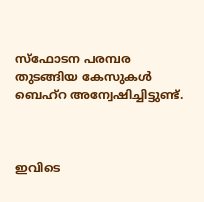സ്‌ഫോടന പരമ്പര തുടങ്ങിയ കേസുകള്‍ ബെഹ്‌റ അന്വേഷിച്ചിട്ടുണ്ട്.



ഇവിടെ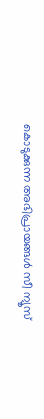കൊടുക്കുന്ന അഭിപ്രായങ്ങള്‍ സീ ന്യൂസ്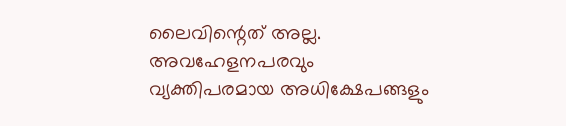ലൈവിന്റെത് അല്ല. അവഹേളനപരവും വ്യക്തിപരമായ അധിക്ഷേപങ്ങളും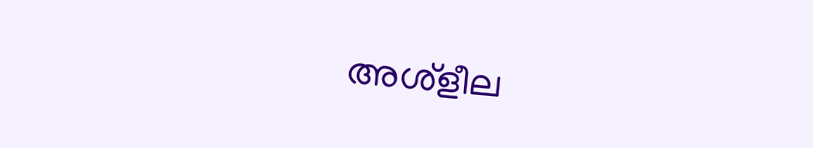അശ്‌ളീല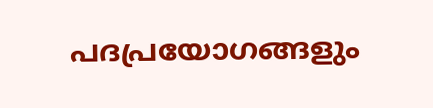പദപ്രയോഗങ്ങളും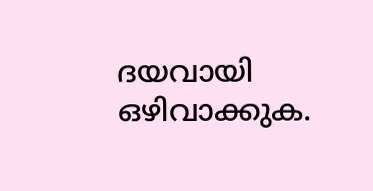ദയവായി ഒഴിവാക്കുക.